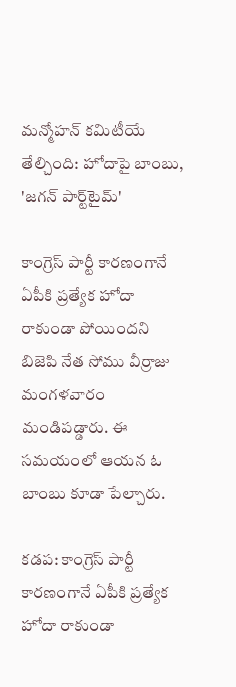మన్మోహన్ కమిటీయే తేల్చింది: హోదాపై బాంబు, 'జగన్ పార్ట్‌టైమ్'

కాంగ్రెస్ పార్టీ కారణంగానే ఏపీకి ప్రత్యేక హోదా రాకుండా పోయిందని బిజెపి నేత సోము వీర్రాజు మంగళవారం మండిపడ్డారు. ఈ సమయంలో ఆయన ఓ బాంబు కూడా పేల్చారు.

కడప: కాంగ్రెస్ పార్టీ కారణంగానే ఏపీకి ప్రత్యేక హోదా రాకుండా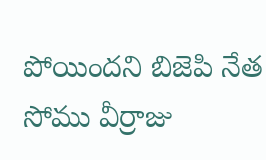పోయిందని బిజెపి నేత సోము వీర్రాజు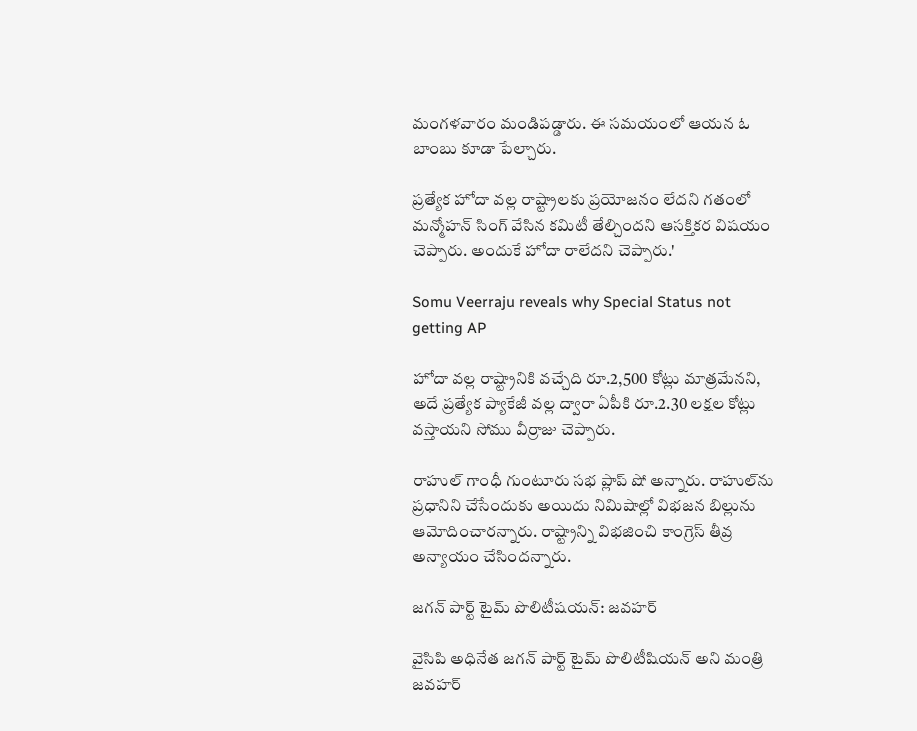మంగళవారం మండిపడ్డారు. ఈ సమయంలో ఆయన ఓ బాంబు కూడా పేల్చారు.

ప్రత్యేక హోదా వల్ల రాష్ట్రాలకు ప్రయోజనం లేదని గతంలో మన్మోహన్ సింగ్ వేసిన కమిటీ తేల్చిందని ఆసక్తికర విషయం చెప్పారు. అందుకే హోదా రాలేదని చెప్పారు.'

Somu Veerraju reveals why Special Status not getting AP

హోదా వల్ల రాష్ట్రానికి వచ్చేది రూ.2,500 కోట్లు మాత్రమేనని, అదే ప్రత్యేక ప్యాకేజీ వల్ల ద్వారా ఏపీకి రూ.2.30 లక్షల కోట్లు వస్తాయని సోము వీర్రాజు చెప్పారు.

రాహుల్ గాంధీ గుంటూరు సభ ప్లాప్ షో అన్నారు. రాహుల్‌ను ప్రధానిని చేసేందుకు అయిదు నిమిషాల్లో విభజన బిల్లును ఆమోదించారన్నారు. రాష్ట్రాన్ని విభజించి కాంగ్రెస్ తీవ్ర అన్యాయం చేసిందన్నారు.

జగన్ పార్ట్ టైమ్ పొలిటీషయన్: జవహర్

వైసిపి అధినేత జగన్ పార్ట్ టైమ్ పొలిటీషియన్ అని మంత్రి జవహర్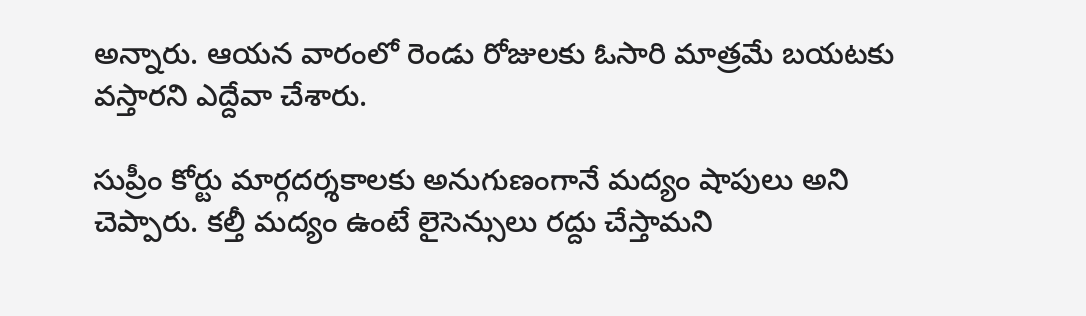అన్నారు. ఆయన వారంలో రెండు రోజులకు ఓసారి మాత్రమే బయటకు వస్తారని ఎద్దేవా చేశారు.

సుప్రీం కోర్టు మార్గదర్శకాలకు అనుగుణంగానే మద్యం షాపులు అని చెప్పారు. కల్తీ మద్యం ఉంటే లైసెన్సులు రద్దు చేస్తామని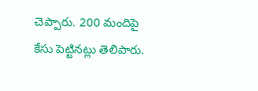చెప్పారు. 200 మందిపై కేసు పెట్టినట్లు తెలిపారు.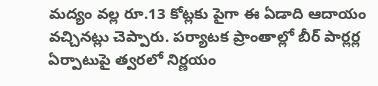మద్యం వల్ల రూ.13 కోట్లకు పైగా ఈ ఏడాది ఆదాయం వచ్చినట్లు చెప్పారు. పర్యాటక ప్రాంతాల్లో బీర్ పార్లర్ల ఏర్పాటుపై త్వరలో నిర్ణయం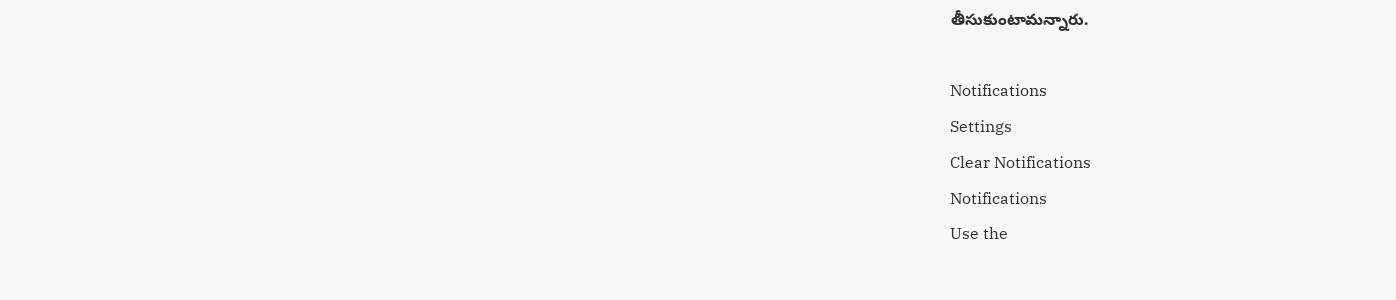తీసుకుంటామన్నారు.

Notifications
Settings
Clear Notifications
Notifications
Use the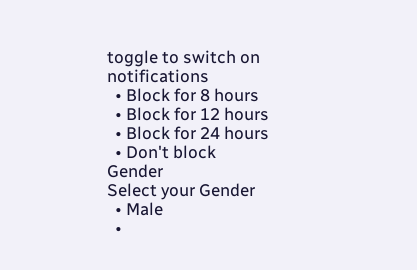toggle to switch on notifications
  • Block for 8 hours
  • Block for 12 hours
  • Block for 24 hours
  • Don't block
Gender
Select your Gender
  • Male
  •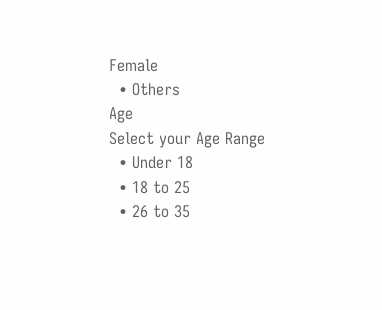Female
  • Others
Age
Select your Age Range
  • Under 18
  • 18 to 25
  • 26 to 35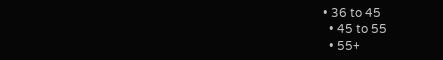• 36 to 45
  • 45 to 55
  • 55+